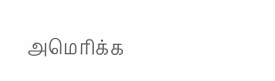அமெரிக்க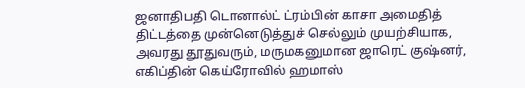ஜனாதிபதி டொனால்ட் ட்ரம்பின் காசா அமைதித் திட்டத்தை முன்னெடுத்துச் செல்லும் முயற்சியாக, அவரது தூதுவரும், மருமகனுமான ஜாரெட் குஷ்னர், எகிப்தின் கெய்ரோவில் ஹமாஸ்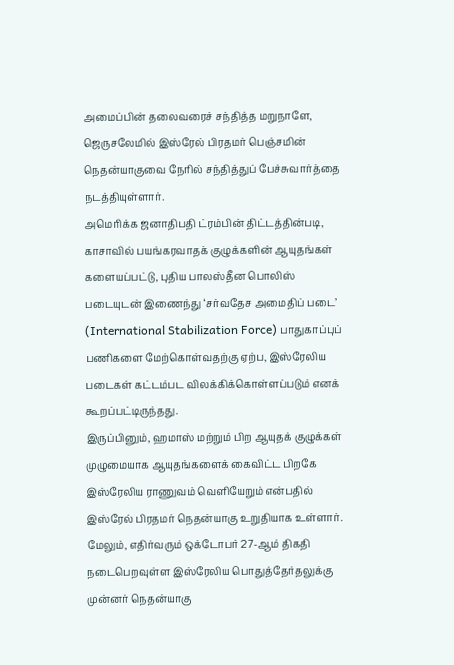அமைப்பின் தலைவரைச் சந்தித்த மறுநாளே, ஜெருசலேமில் இஸ்ரேல் பிரதமர் பெஞ்சமின் நெதன்யாகுவை நேரில் சந்தித்துப் பேச்சுவார்த்தை நடத்தியுள்ளார்.
அமெரிக்க ஜனாதிபதி ட்ரம்பின் திட்டத்தின்படி, காசாவில் பயங்கரவாதக் குழுக்களின் ஆயுதங்கள் களையப்பட்டு, புதிய பாலஸ்தீன பொலிஸ் படையுடன் இணைந்து ‘சர்வதேச அமைதிப் படை’ (International Stabilization Force) பாதுகாப்புப் பணிகளை மேற்கொள்வதற்கு ஏற்ப, இஸ்ரேலிய படைகள் கட்டம்பட விலக்கிக்கொள்ளப்படும் எனக் கூறப்பட்டிருந்தது.
இருப்பினும், ஹமாஸ் மற்றும் பிற ஆயுதக் குழுக்கள் முழுமையாக ஆயுதங்களைக் கைவிட்ட பிறகே இஸ்ரேலிய ராணுவம் வெளியேறும் என்பதில் இஸ்ரேல் பிரதமர் நெதன்யாகு உறுதியாக உள்ளார்.
மேலும், எதிர்வரும் ஒக்டோபர் 27-ஆம் திகதி நடைபெறவுள்ள இஸ்ரேலிய பொதுத்தேர்தலுக்கு முன்னர் நெதன்யாகு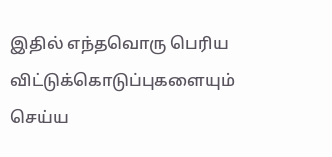இதில் எந்தவொரு பெரிய விட்டுக்கொடுப்புகளையும் செய்ய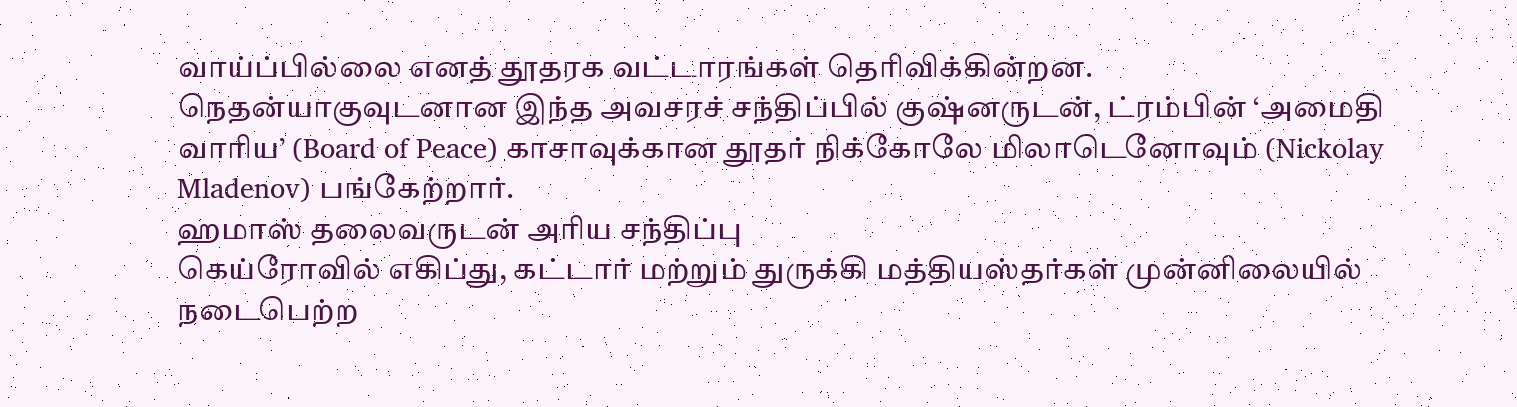வாய்ப்பில்லை எனத் தூதரக வட்டாரங்கள் தெரிவிக்கின்றன.
நெதன்யாகுவுடனான இந்த அவசரச் சந்திப்பில் குஷ்னருடன், ட்ரம்பின் ‘அமைதி வாரிய’ (Board of Peace) காசாவுக்கான தூதர் நிக்கோலே மிலாடெனோவும் (Nickolay Mladenov) பங்கேற்றார்.
ஹமாஸ் தலைவருடன் அரிய சந்திப்பு
கெய்ரோவில் எகிப்து, கட்டார் மற்றும் துருக்கி மத்தியஸ்தர்கள் முன்னிலையில் நடைபெற்ற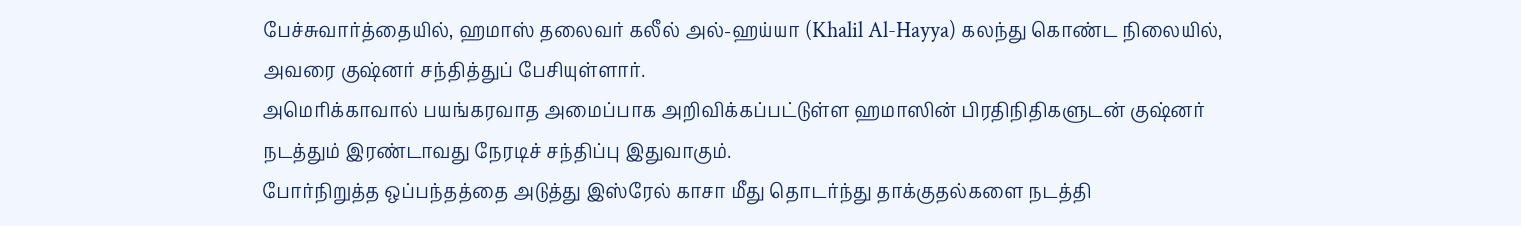பேச்சுவார்த்தையில், ஹமாஸ் தலைவர் கலீல் அல்-ஹய்யா (Khalil Al-Hayya) கலந்து கொண்ட நிலையில், அவரை குஷ்னர் சந்தித்துப் பேசியுள்ளார்.
அமெரிக்காவால் பயங்கரவாத அமைப்பாக அறிவிக்கப்பட்டுள்ள ஹமாஸின் பிரதிநிதிகளுடன் குஷ்னர் நடத்தும் இரண்டாவது நேரடிச் சந்திப்பு இதுவாகும்.
போர்நிறுத்த ஒப்பந்தத்தை அடுத்து இஸ்ரேல் காசா மீது தொடர்ந்து தாக்குதல்களை நடத்தி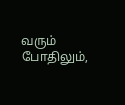வரும் போதிலும்,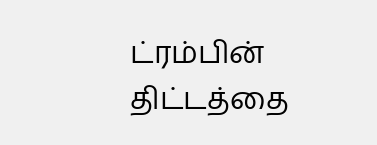ட்ரம்பின் திட்டத்தை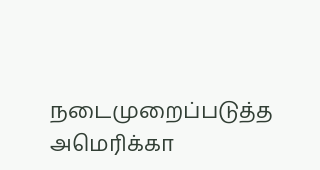நடைமுறைப்படுத்த அமெரிக்கா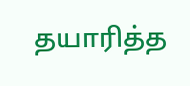தயாரித்த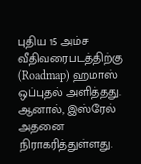புதிய 15 அம்ச வீதிவரைபடத்திற்கு (Roadmap) ஹமாஸ் ஒப்புதல் அளித்தது. ஆனால், இஸ்ரேல் அதனை நிராகரித்துள்ளது.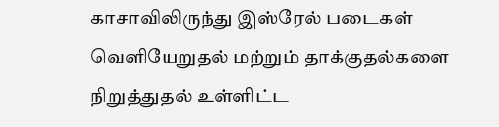காசாவிலிருந்து இஸ்ரேல் படைகள் வெளியேறுதல் மற்றும் தாக்குதல்களை நிறுத்துதல் உள்ளிட்ட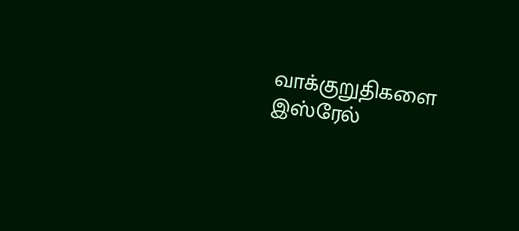வாக்குறுதிகளை இஸ்ரேல்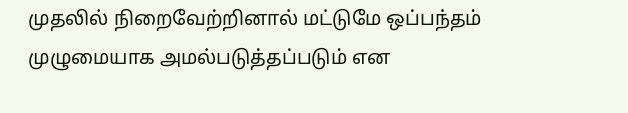முதலில் நிறைவேற்றினால் மட்டுமே ஒப்பந்தம் முழுமையாக அமல்படுத்தப்படும் என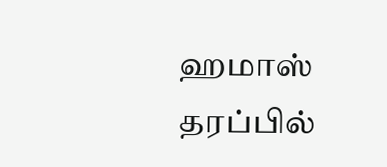ஹமாஸ் தரப்பில்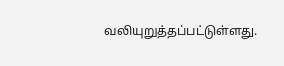வலியுறுத்தப்பட்டுள்ளது.